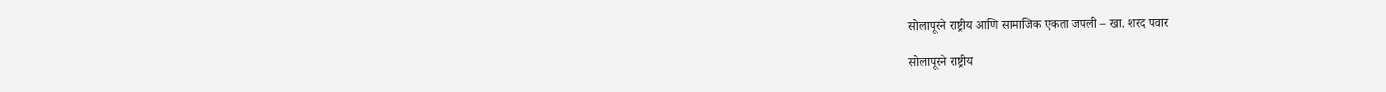सोलापूरने राष्ट्रीय आणि सामाजिक एकता जपली – खा. शरद पवार

सोलापूरने राष्ट्रीय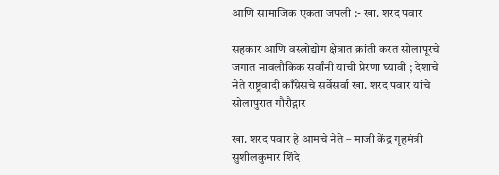आणि सामाजिक एकता जपली :- खा. शरद पवार

सहकार आणि वस्त्रोद्योग क्षेत्रात क्रांती करत सोलापूरचे जगात नावलौकिक सर्वांनी याची प्रेरणा घ्यावी ; देशाचे नेते राष्ट्रवादी काँग्रेसचे सर्वेसर्वा खा. शरद पवार यांचे सोलापुरात गौरौद्गार

खा. शरद पवार हे आमचे नेते – माजी केंद्र गृहमंत्री सुशीलकुमार शिंदे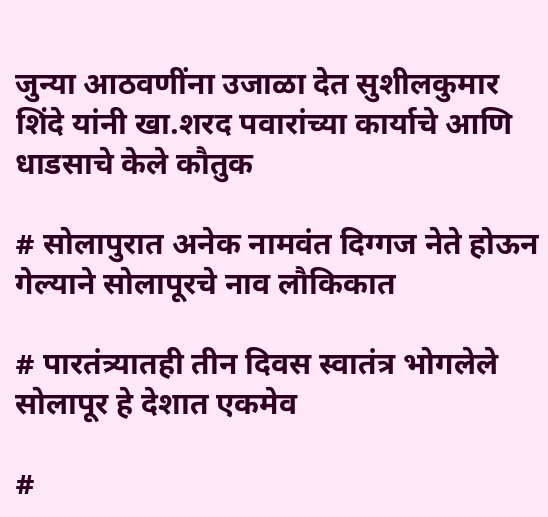जुन्या आठवणींना उजाळा देत सुशीलकुमार शिंदे यांनी खा.शरद पवारांच्या कार्याचे आणि धाडसाचे केले कौतुक

# सोलापुरात अनेक नामवंत दिग्गज नेते होऊन गेल्याने सोलापूरचे नाव लौकिकात

# पारतंत्र्यातही तीन दिवस स्वातंत्र भोगलेले सोलापूर हे देशात एकमेव

#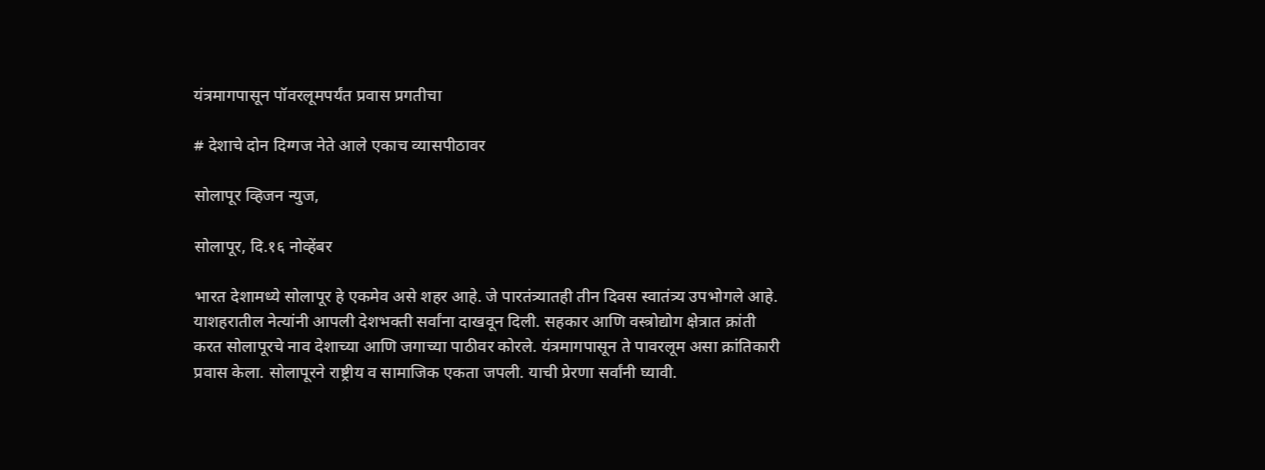यंत्रमागपासून पॉवरलूमपर्यंत प्रवास प्रगतीचा

# देशाचे दोन दिग्गज नेते आले एकाच व्यासपीठावर

सोलापूर व्हिजन न्युज,

सोलापूर, दि.१६ नोव्हेंबर

भारत देशामध्ये सोलापूर हे एकमेव असे शहर आहे. जे पारतंत्र्यातही तीन दिवस स्वातंत्र्य उपभोगले आहे. याशहरातील नेत्यांनी आपली देशभक्ती सर्वांना दाखवून दिली. सहकार आणि वस्त्रोद्योग क्षेत्रात क्रांती करत सोलापूरचे नाव देशाच्या आणि जगाच्या पाठीवर कोरले. यंत्रमागपासून ते पावरलूम असा क्रांतिकारी प्रवास केला. सोलापूरने राष्ट्रीय व सामाजिक एकता जपली. याची प्रेरणा सर्वांनी घ्यावी.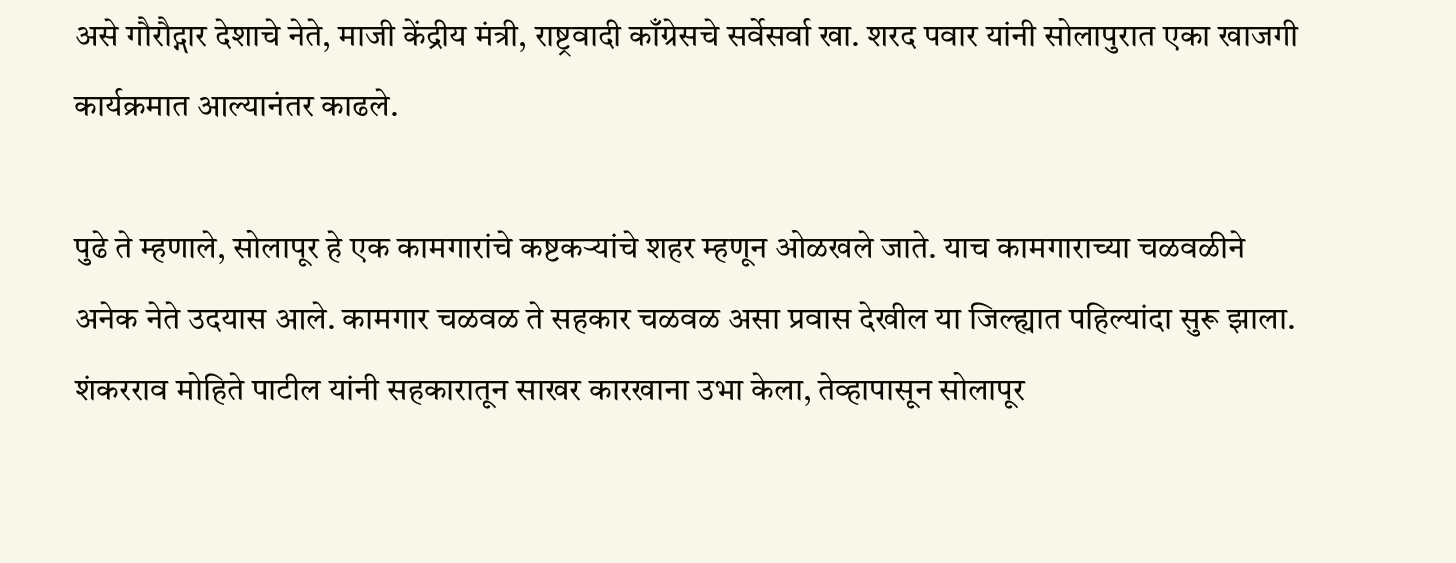असे गौरौद्गार देशाचे नेते, माजी केंद्रीय मंत्री, राष्ट्रवादी काँग्रेसचे सर्वेसर्वा खा. शरद पवार यांनी सोलापुरात एका खाजगी कार्यक्रमात आल्यानंतर काढले.

पुढे ते म्हणाले, सोलापूर हे एक कामगारांचे कष्टकऱ्यांचे शहर म्हणून ओळखले जाते. याच कामगाराच्या चळवळीने अनेक नेते उदयास आले. कामगार चळवळ ते सहकार चळवळ असा प्रवास देखील या जिल्ह्यात पहिल्यांदा सुरू झाला. शंकरराव मोहिते पाटील यांनी सहकारातून साखर कारखाना उभा केला, तेव्हापासून सोलापूर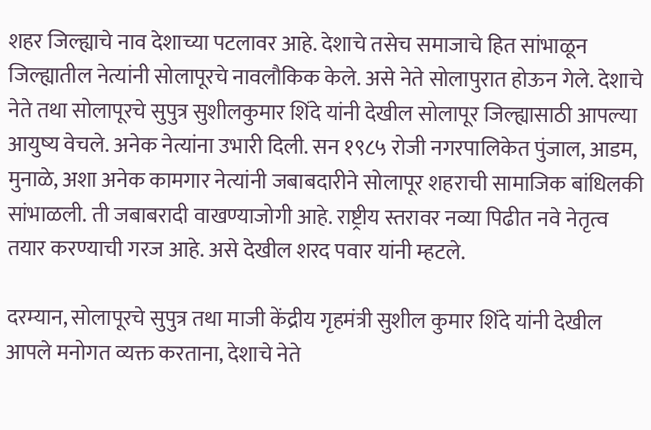शहर जिल्ह्याचे नाव देशाच्या पटलावर आहे. देशाचे तसेच समाजाचे हित सांभाळून जिल्ह्यातील नेत्यांनी सोलापूरचे नावलौकिक केले. असे नेते सोलापुरात होऊन गेले. देशाचे नेते तथा सोलापूरचे सुपुत्र सुशीलकुमार शिंदे यांनी देखील सोलापूर जिल्ह्यासाठी आपल्या आयुष्य वेचले. अनेक नेत्यांना उभारी दिली. सन १९८५ रोजी नगरपालिकेत पुंजाल, आडम, मुनाळे, अशा अनेक कामगार नेत्यांनी जबाबदारीने सोलापूर शहराची सामाजिक बांधिलकी सांभाळली. ती जबाबरादी वाखण्याजोगी आहे. राष्ट्रीय स्तरावर नव्या पिढीत नवे नेतृत्व तयार करण्याची गरज आहे. असे देखील शरद पवार यांनी म्हटले.

दरम्यान, सोलापूरचे सुपुत्र तथा माजी केंद्रीय गृहमंत्री सुशील कुमार शिंदे यांनी देखील आपले मनोगत व्यक्त करताना, देशाचे नेते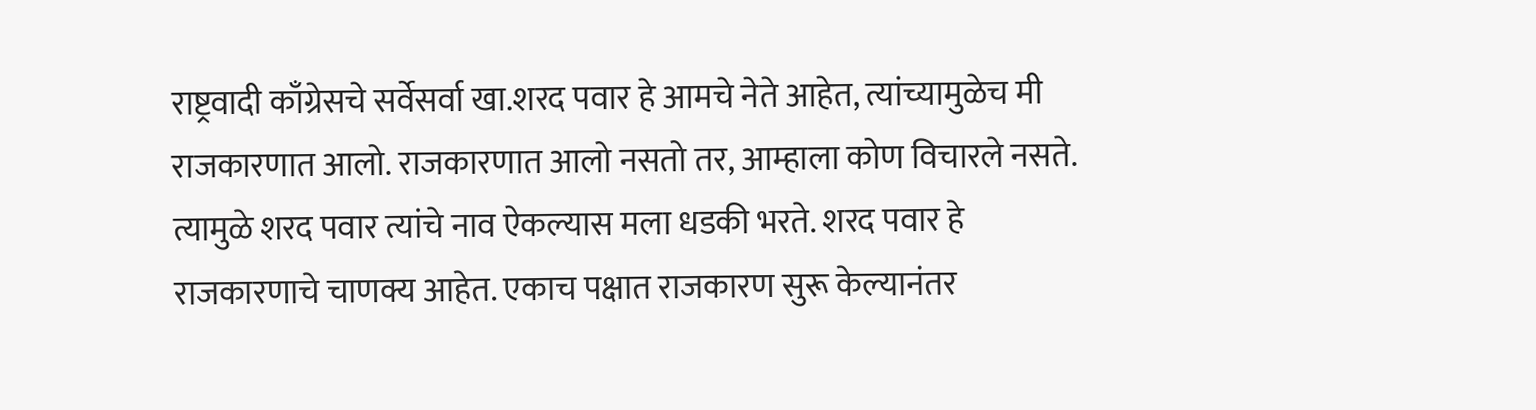राष्ट्रवादी काँग्रेसचे सर्वेसर्वा खा.शरद पवार हे आमचे नेते आहेत, त्यांच्यामुळेच मी राजकारणात आलो. राजकारणात आलो नसतो तर, आम्हाला कोण विचारले नसते. त्यामुळे शरद पवार त्यांचे नाव ऐकल्यास मला धडकी भरते. शरद पवार हे राजकारणाचे चाणक्य आहेत. एकाच पक्षात राजकारण सुरू केल्यानंतर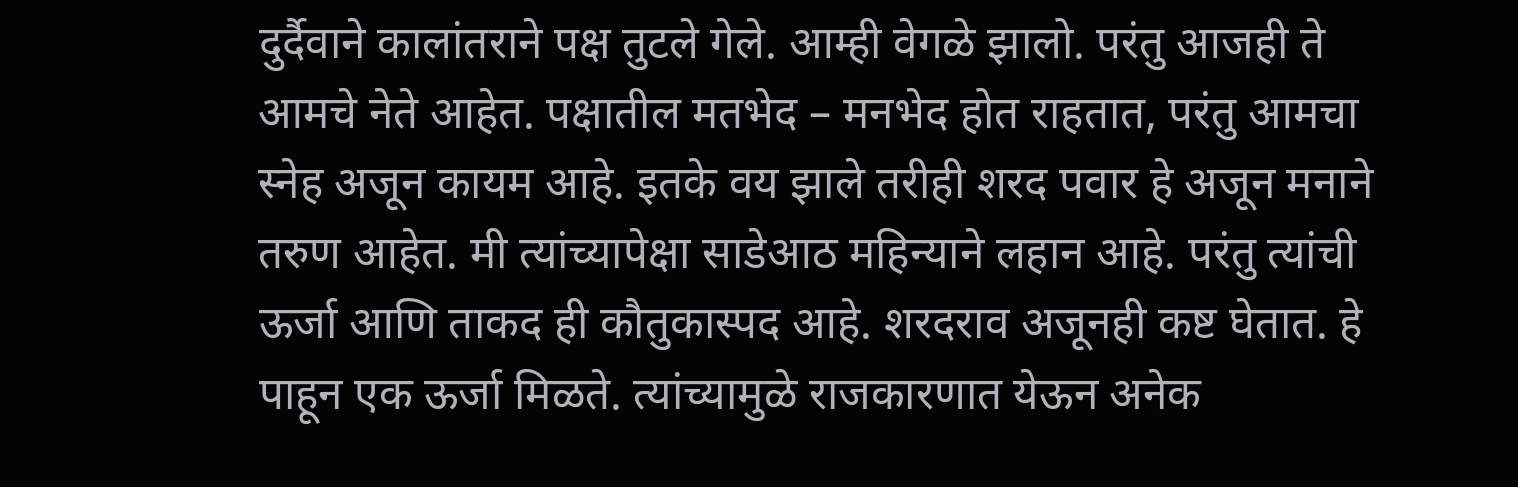दुर्दैवाने कालांतराने पक्ष तुटले गेले. आम्ही वेगळे झालो. परंतु आजही ते आमचे नेते आहेत. पक्षातील मतभेद – मनभेद होत राहतात, परंतु आमचा स्नेह अजून कायम आहे. इतके वय झाले तरीही शरद पवार हे अजून मनाने तरुण आहेत. मी त्यांच्यापेक्षा साडेआठ महिन्याने लहान आहे. परंतु त्यांची ऊर्जा आणि ताकद ही कौतुकास्पद आहे. शरदराव अजूनही कष्ट घेतात. हे पाहून एक ऊर्जा मिळते. त्यांच्यामुळे राजकारणात येऊन अनेक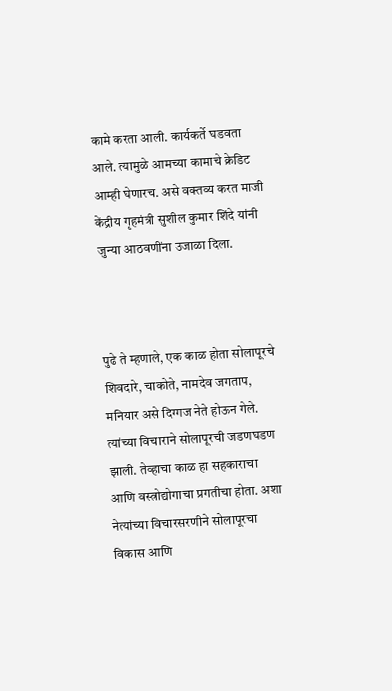कामे करता आली. कार्यकर्ते घडवता आले. त्यामुळे आमच्या कामाचे क्रेडिट आम्ही घेणारच. असे वक्तव्य करत माजी केंद्रीय गृहमंत्री सुशील कुमार शिंदे यांनी जुन्या आठवणींना उजाळा दिला.



पुढे ते म्हणाले, एक काळ होता सोलापूरचे शिवदारे, चाकोते, नामदेव जगताप, मनियार असे दिग्गज नेते होऊन गेले. त्यांच्या विचाराने सोलापूरची जडणघडण झाली. तेव्हाचा काळ हा सहकाराचा आणि वस्त्रोद्योगाचा प्रगतीचा होता. अशा नेत्यांच्या विचारसरणीने सोलापूरचा विकास आणि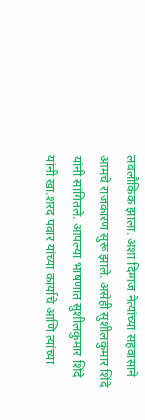लवलौकिक झाला. अशा दिग्गज नेत्यांच्या सहवासाने आमचे राजकारण सुरू झाले. असेही सुशीलकुमार शिंदे यांनी सांगितले. आपल्या भाषणात सुशीलकुमार शिंदे यांनी खा.शरद पवार यांच्या कार्याचे आणि त्यांच्या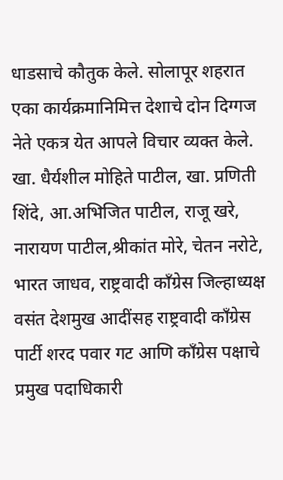धाडसाचे कौतुक केले. सोलापूर शहरात एका कार्यक्रमानिमित्त देशाचे दोन दिग्गज नेते एकत्र येत आपले विचार व्यक्त केले. खा. धैर्यशील मोहिते पाटील, खा. प्रणिती शिंदे, आ.अभिजित पाटील, राजू खरे, नारायण पाटील,श्रीकांत मोरे, चेतन नरोटे, भारत जाधव, राष्ट्रवादी काँग्रेस जिल्हाध्यक्ष वसंत देशमुख आदींसह राष्ट्रवादी काँग्रेस पार्टी शरद पवार गट आणि काँग्रेस पक्षाचे प्रमुख पदाधिकारी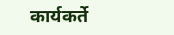कार्यकर्ते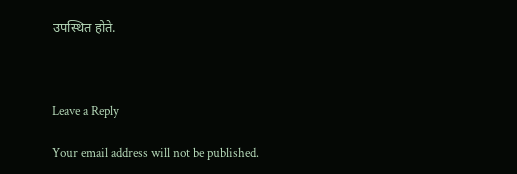उपस्थित होते.



Leave a Reply

Your email address will not be published.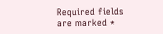Required fields are marked *